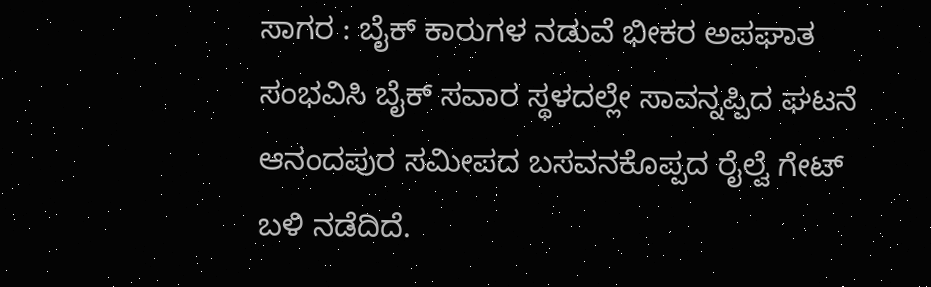ಸಾಗರ : ಬೈಕ್ ಕಾರುಗಳ ನಡುವೆ ಭೀಕರ ಅಪಘಾತ ಸಂಭವಿಸಿ ಬೈಕ್ ಸವಾರ ಸ್ಥಳದಲ್ಲೇ ಸಾವನ್ನಪ್ಪಿದ ಘಟನೆ ಆನಂದಪುರ ಸಮೀಪದ ಬಸವನಕೊಪ್ಪದ ರೈಲ್ವೆ ಗೇಟ್ ಬಳಿ ನಡೆದಿದೆ.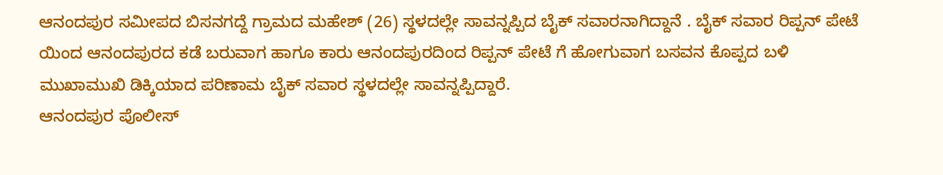ಆನಂದಪುರ ಸಮೀಪದ ಬಿಸನಗದ್ದೆ ಗ್ರಾಮದ ಮಹೇಶ್ (26) ಸ್ಥಳದಲ್ಲೇ ಸಾವನ್ನಪ್ಪಿದ ಬೈಕ್ ಸವಾರನಾಗಿದ್ದಾನೆ . ಬೈಕ್ ಸವಾರ ರಿಪ್ಪನ್ ಪೇಟೆ ಯಿಂದ ಆನಂದಪುರದ ಕಡೆ ಬರುವಾಗ ಹಾಗೂ ಕಾರು ಆನಂದಪುರದಿಂದ ರಿಪ್ಪನ್ ಪೇಟೆ ಗೆ ಹೋಗುವಾಗ ಬಸವನ ಕೊಪ್ಪದ ಬಳಿ ಮುಖಾಮುಖಿ ಡಿಕ್ಕಿಯಾದ ಪರಿಣಾಮ ಬೈಕ್ ಸವಾರ ಸ್ಥಳದಲ್ಲೇ ಸಾವನ್ನಪ್ಪಿದ್ದಾರೆ.
ಆನಂದಪುರ ಪೊಲೀಸ್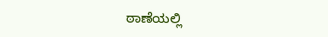ಠಾಣೆಯಲ್ಲಿ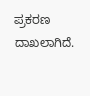ಪ್ರಕರಣ ದಾಖಲಾಗಿದೆ.